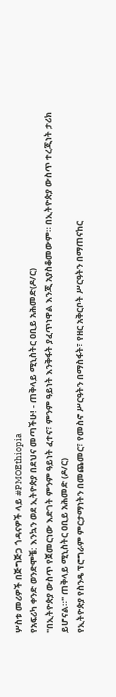ሦስቱ መሪዎች በጅግጅጋ ጎዳናዎች ላይ #PMOEthiopia
የአፍሪካ ቀንድ ወንድሞቼ: እንኳን ወደ ኢትዮጵያ በደህና መጣችሁ! - ጠቅላይ ሚኒስትር ዐቢይ አሕመድ(ዶ/ር)
"በኢትዮጵያ ውስጥ የጀመርነው እድገት ምንም ዓይነት ፈተና፣ ምንም ዓይነት እንቅፋት ያፈጥነዋል እንጂ አያስቆመውም። በኢትዮጵያ ውስጥ ተረጂነት ታሪክ ይሆናል።" ጠቅላይ ሚኒስትር ዐቢይ አሕመድ (ዶ/ር)
የኢትዮጵያ የስንዴ ፕሮግራም ምርታማነትን በመጨመር፣ የመስኖ ሥርዓትን በማስፋት፣ የዘር አቅርቦት ሥርዓትን በማጠናከር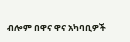ብሎም በዋና ዋና አካባቢዎች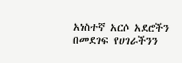አነስተኛ አርሶ አደሮችን በመደገፍ የሀገራችንን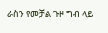ራስን የመቻል ጉዞ ግብ ላይ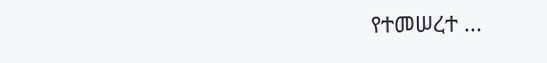የተመሠረተ ...